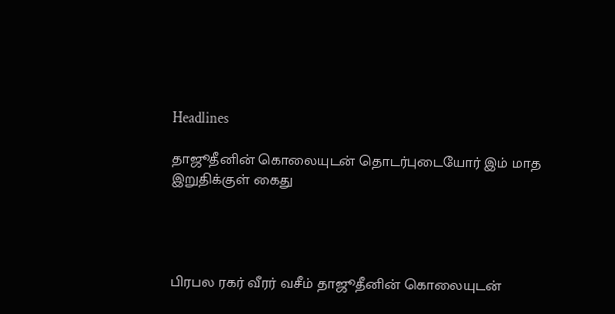Headlines

தாஜூதீனின் கொலையுடன் தொடர்புடையோர் இம் மாத இறுதிக்குள் கைது




பிரபல ரகர் வீரர் வசீம் தாஜூதீனின் கொலையுடன்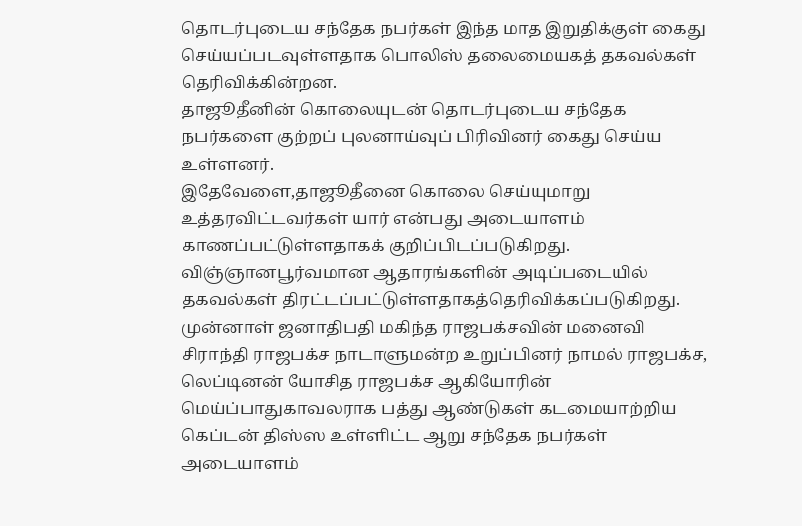தொடர்புடைய சந்தேக நபர்கள் இந்த மாத இறுதிக்குள் கைது செய்யப்படவுள்ளதாக பொலிஸ் தலைமையகத் தகவல்கள் தெரிவிக்கின்றன.
தாஜூதீனின் கொலையுடன் தொடர்புடைய சந்தேக நபர்களை குற்றப் புலனாய்வுப் பிரிவினர் கைது செய்ய உள்ளனர்.
இதேவேளை,தாஜூதீனை கொலை செய்யுமாறு உத்தரவிட்டவர்கள் யார் என்பது அடையாளம் காணப்பட்டுள்ளதாகக் குறிப்பிடப்படுகிறது. விஞ்ஞானபூர்வமான ஆதாரங்களின் அடிப்படையில் தகவல்கள் திரட்டப்பட்டுள்ளதாகத்தெரிவிக்கப்படுகிறது.
முன்னாள் ஜனாதிபதி மகிந்த ராஜபக்சவின் மனைவி சிராந்தி ராஜபக்ச நாடாளுமன்ற உறுப்பினர் நாமல் ராஜபக்ச, லெப்டினன் யோசித ராஜபக்ச ஆகியோரின் மெய்ப்பாதுகாவலராக பத்து ஆண்டுகள் கடமையாற்றிய கெப்டன் திஸ்ஸ உள்ளிட்ட ஆறு சந்தேக நபர்கள் அடையாளம்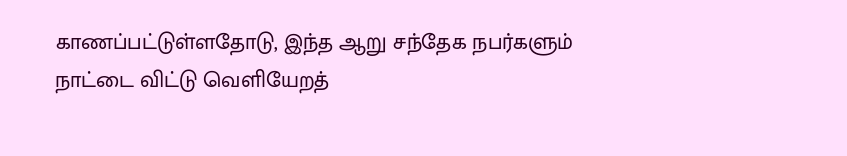காணப்பட்டுள்ளதோடு, இந்த ஆறு சந்தேக நபர்களும் நாட்டை விட்டு வெளியேறத்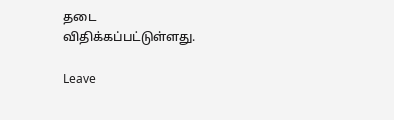தடை விதிக்கப்பட்டுள்ளது.

Leave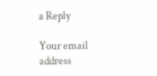a Reply

Your email address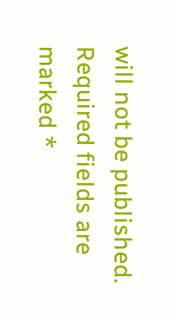will not be published. Required fields are marked *